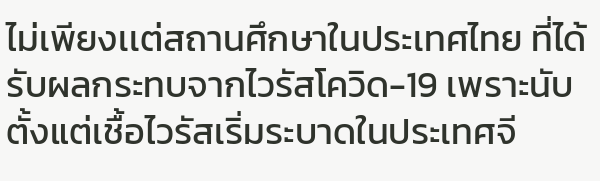ไม่เพียงเเต่สถานศึกษาในประเทศไทย ที่ได้รับผลกระทบจากไวรัสโควิด-19 เพราะนับตั้งแต่เชื้อไวรัสเริ่มระบาดในประเทศจี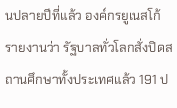นปลายปีที่แล้ว องค์กรยูเนสโก้รายงานว่า รัฐบาลทั่วโลกสั่งปิดสถานศึกษาทั้งประเทศแล้ว 191 ป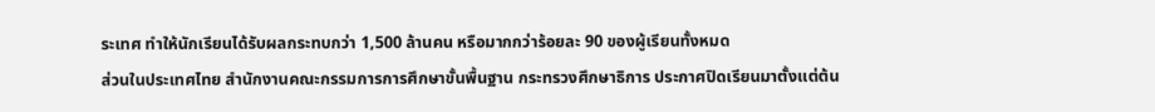ระเทศ ทำให้นักเรียนได้รับผลกระทบกว่า 1,500 ล้านคน หรือมากกว่าร้อยละ 90 ของผู้เรียนทั้งหมด
ส่วนในประเทศไทย สำนักงานคณะกรรมการการศึกษาขั้นพื้นฐาน กระทรวงศึกษาธิการ ประกาศปิดเรียนมาตั้งเเต่ต้น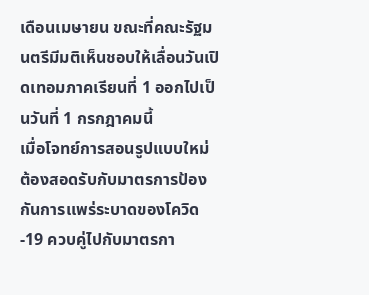เดือนเมษายน ขณะที่คณะรัฐมนตรีมีมติเห็นชอบให้เลื่อนวันเปิดเทอมภาคเรียนที่ 1 ออกไปเป็นวันที่ 1 กรกฎาคมนี้
เมื่อโจทย์การสอนรูปแบบใหม่ ต้องสอดรับกับมาตรการป้องกันการเเพร่ระบาดของโควิด-19 ควบคู่ไปกับมาตรกา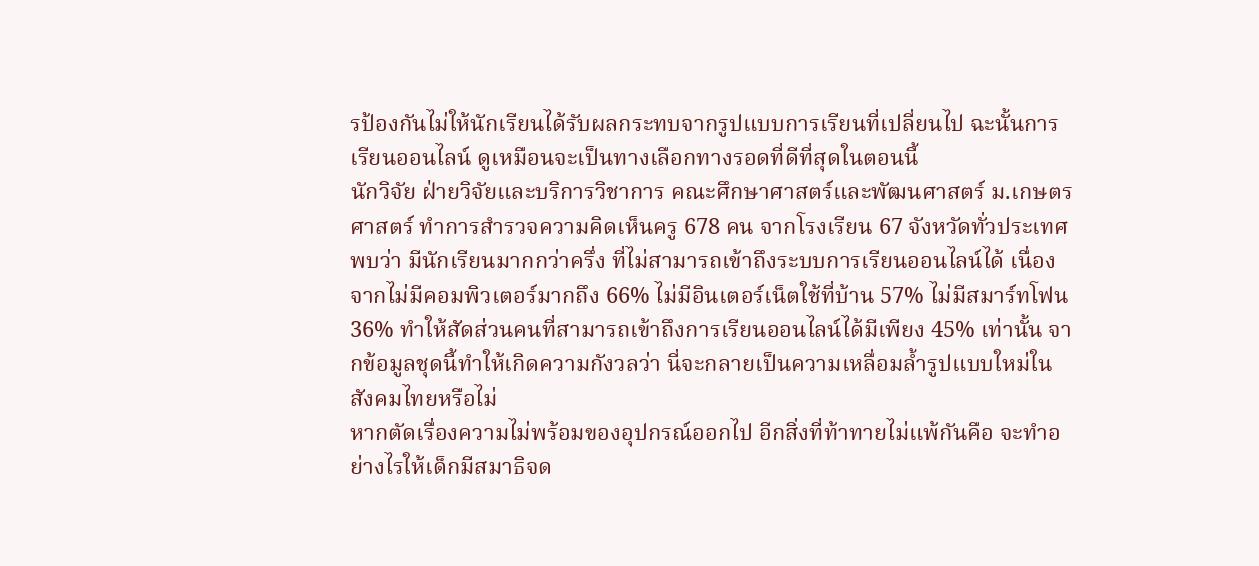รป้องกันไม่ให้นักเรียนได้รับผลกระทบจากรูปแบบการเรียนที่เปลี่ยนไป ฉะนั้นการเรียนออนไลน์ ดูเหมือนจะเป็นทางเลือกทางรอดที่ดีที่สุดในตอนนี้
นักวิจัย ฝ่ายวิจัยและบริการวิชาการ คณะศึกษาศาสตร์และพัฒนศาสตร์ ม.เกษตรศาสตร์ ทำการสำรวจความคิดเห็นครู 678 คน จากโรงเรียน 67 จังหวัดทั่วประเทศพบว่า มีนักเรียนมากกว่าครึ่ง ที่ไม่สามารถเข้าถึงระบบการเรียนออนไลน์ได้ เนื่องจากไม่มีคอมพิวเตอร์มากถึง 66% ไม่มีอินเตอร์เน็ตใช้ที่บ้าน 57% ไม่มีสมาร์ทโฟน 36% ทำให้สัดส่วนคนที่สามารถเข้าถึงการเรียนออนไลน์ได้มีเพียง 45% เท่านั้น จากข้อมูลชุดนี้ทำให้เกิดความกังวลว่า นี่จะกลายเป็นความเหลื่อมล้ำรูปแบบใหม่ในสังคมไทยหรือไม่
หากตัดเรื่องความไม่พร้อมของอุปกรณ์ออกไป อีกสิ่งที่ท้าทายไม่แพ้กันคือ จะทำอย่างไรให้เด็กมีสมาธิจด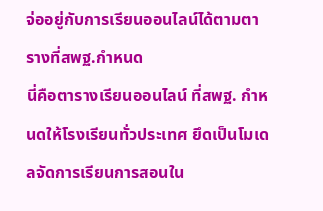จ่ออยู่กับการเรียนออนไลน์ได้ตามตารางที่สพฐ.กำหนด
นี่คือตารางเรียนออนไลน์ ที่สพฐ. กำหนดให้โรงเรียนทั่วประเทศ ยึดเป็นโมเดลจัดการเรียนการสอนใน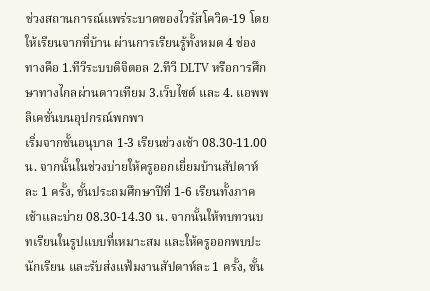ช่วงสถานการณ์เเพร่ระบาดของไวรัสโควิด-19 โดยให้เรียนจากที่บ้าน ผ่านการเรียนรู้ทั้งหมด 4 ช่องทางคือ 1.ทีวีระบบดิจิตอล 2.ทีวี DLTV หรือการศึกษาทางไกลผ่านดาวเทียม 3.เว็บไซต์ และ 4. แอพพลิเคชั่นบนอุปกรณ์พกพา
เริ่มจากชั้นอนุบาล 1-3 เรียนช่วงเช้า 08.30-11.00 น. จากนั้นในช่วงบ่ายให้ครูออกเยี่ยมบ้านสัปดาห์ละ 1 ครั้ง, ชั้นประถมศึกษาปีที่ 1-6 เรียนทั้งภาคเช้าและบ่าย 08.30-14.30 น. จากนั้นให้ทบทวนบทเรียนในรูปแบบที่เหมาะสม และให้ครูออกพบปะนักเรียน และรับส่งแฟ้มงานสัปดาห์ละ 1 ครั้ง, ชั้น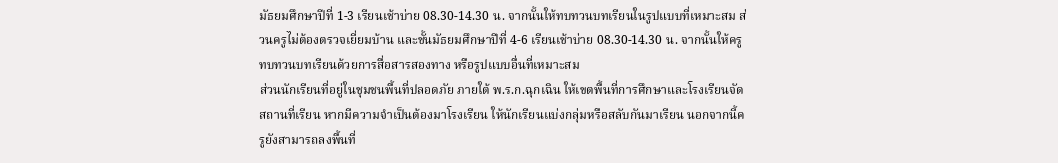มัธยมศึกษาปีที่ 1-3 เรียนเช้าบ่าย 08.30-14.30 น. จากนั้นให้ทบทวนบทเรียนในรูปแบบที่เหมาะสม ส่วนครูไม่ต้องตรวจเยี่ยมบ้าน และชั้นมัธยมศึกษาปีที่ 4-6 เรียนเช้าบ่าย 08.30-14.30 น. จากนั้นให้ครูทบทวนบทเรียนด้วยการสื่อสารสองทาง หรือรูปแบบอื่นที่เหมาะสม
ส่วนนักเรียนที่อยู่ในชุมชนพื้นที่ปลอดภัย ภายใต้ พ.ร.ก.ฉุกเฉิน ให้เขตพื้นที่การศึกษาและโรงเรียนจัดสถานที่เรียน หากมีความจำเป็นต้องมาโรงเรียน ให้นักเรียนแบ่งกลุ่มหรือสลับกันมาเรียน นอกจากนี้ครูยังสามารถลงพื้นที่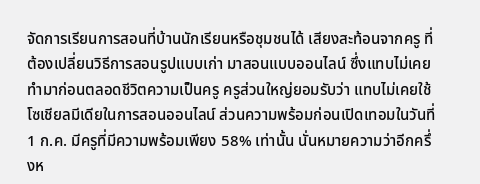จัดการเรียนการสอนที่บ้านนักเรียนหรือชุมชนได้ เสียงสะท้อนจากครู ที่ต้องเปลี่ยนวิธีการสอนรูปแบบเก่า มาสอนแบบออนไลน์ ซึ่งแทบไม่เคยทำมาก่อนตลอดชีวิตความเป็นครู ครูส่วนใหญ่ยอมรับว่า แทบไม่เคยใช้โซเชียลมีเดียในการสอนออนไลน์ ส่วนความพร้อมก่อนเปิดเทอมในวันที่ 1 ก.ค. มีครูที่มีความพร้อมเพียง 58% เท่านั้น นั่นหมายความว่าอีกครึ่งห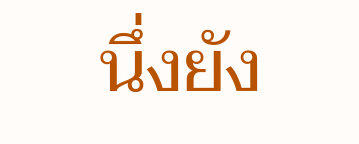นึ่งยัง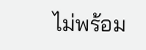ไม่พร้อม